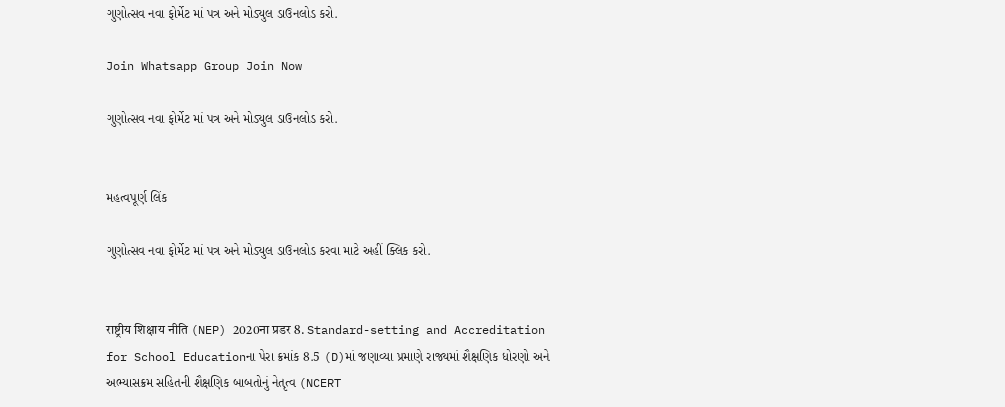ગુણોત્સવ નવા ફોર્મેટ માં પત્ર અને મોડ્યુલ ડાઉનલોડ કરો.

Join Whatsapp Group Join Now

ગુણોત્સવ નવા ફોર્મેટ માં પત્ર અને મોડ્યુલ ડાઉનલોડ કરો.


મહત્વપૂર્ણ લિંક

ગુણોત્સવ નવા ફોર્મેટ માં પત્ર અને મોડ્યુલ ડાઉનલોડ કરવા માટે અહીં ક્લિક કરો.


राष्ट्रीय शिक्षाय नीति (NEP) 2020ना प्रडर 8. Standard-setting and Accreditation for School Educationના પેરા ક્રમાંક 8.5 (D)માં જણાવ્યા પ્રમાણે રાજ્યમાં શૈક્ષણિક ધોરણો અને અભ્યાસક્રમ સહિતની શૈક્ષણિક બાબતોનું નેતૃત્વ (NCERT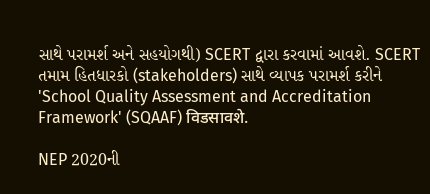સાથે પરામર્શ અને સહયોગથી) SCERT દ્વારા કરવામાં આવશે. SCERT તમામ હિતધારકો (stakeholders) સાથે વ્યાપક પરામર્શ કરીને 'School Quality Assessment and Accreditation Framework' (SQAAF) विडसावशे.

NEP 2020ની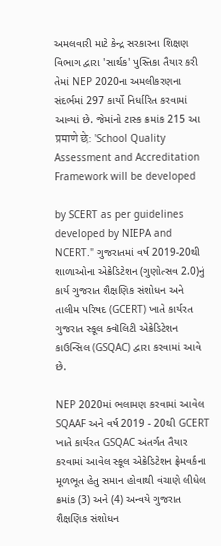અમલવારી માટે કેન્દ્ર સરકારના શિક્ષણ વિભાગ દ્વારા 'સાર્થક' પુસ્તિકા તૈયાર કરી તેમાં NEP 2020ના અમલીકરણના સંદર્ભમાં 297 કાર્યો નિર્ધારિત કરવામાં આવ્યાં છે. જેમાંનો ટાસ્ક ક્રમાંક 215 આ प्रमाणे छे: 'School Quality Assessment and Accreditation Framework will be developed

by SCERT as per guidelines developed by NIEPA and NCERT." ગુજરાતમાં વર્ષ 2019-20થી શાળાઓના એક્રેડિટેશન (ગુણોત્સવ 2.0)નું કાર્ય ગુજરાત શૈક્ષણિક સંશોધન અને તાલીમ પરિષદ (GCERT) ખાતે કાર્યરત ગુજરાત સ્કૂલ ક્વૉલિટી એક્રેડિટેશન કાઉન્સિલ (GSQAC) દ્વારા કરવામાં આવે છે.

NEP 2020માં ભલામણ કરવામાં આવેલ SQAAF અને વર્ષ 2019 - 20થી GCERT ખાતે કાર્યરત GSQAC અંતર્ગત તૈયાર કરવામાં આવેલ સ્કૂલ એક્રેડિટેશન ફ્રેમવર્કના મૂળભૂત હેતુ સમાન હોવાથી વંચાણે લીધેલ ક્રમાંક (3) અને (4) અન્વયે ગુજરાત શૈક્ષણિક સંશોધન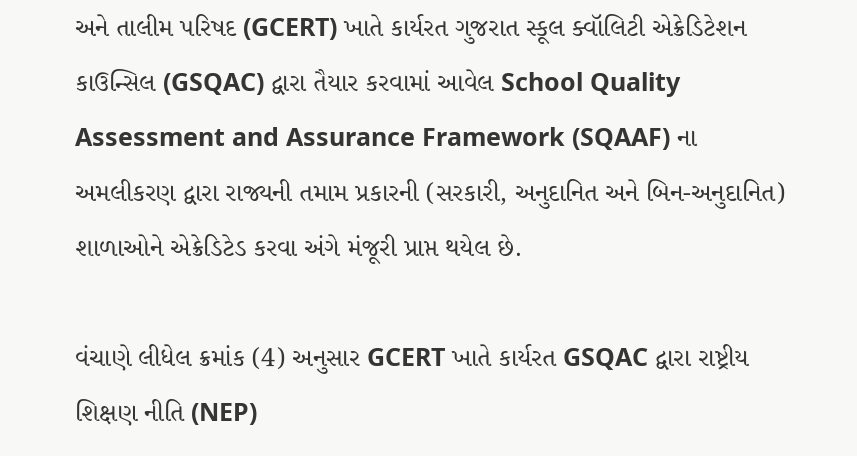અને તાલીમ પરિષદ (GCERT) ખાતે કાર્યરત ગુજરાત સ્કૂલ ક્વૉલિટી એક્રેડિટેશન કાઉન્સિલ (GSQAC) દ્વારા તૈયાર કરવામાં આવેલ School Quality Assessment and Assurance Framework (SQAAF) ના અમલીકરણ દ્વારા રાજ્યની તમામ પ્રકારની (સરકારી, અનુદાનિત અને બિન-અનુદાનિત) શાળાઓને એક્રેડિટેડ કરવા અંગે મંજૂરી પ્રાપ્ત થયેલ છે.

વંચાણે લીધેલ ક્રમાંક (4) અનુસાર GCERT ખાતે કાર્યરત GSQAC દ્વારા રાષ્ટ્રીય શિક્ષણ નીતિ (NEP)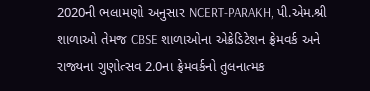2020ની ભલામણો અનુસાર NCERT-PARAKH, પી.એમ.શ્રી શાળાઓ તેમજ CBSE શાળાઓના એક્રેડિટેશન ફ્રેમવર્ક અને રાજ્યના ગુણોત્સવ 2.0ના ફ્રેમવર્કનો તુલનાત્મક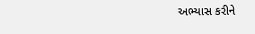અભ્યાસ કરીને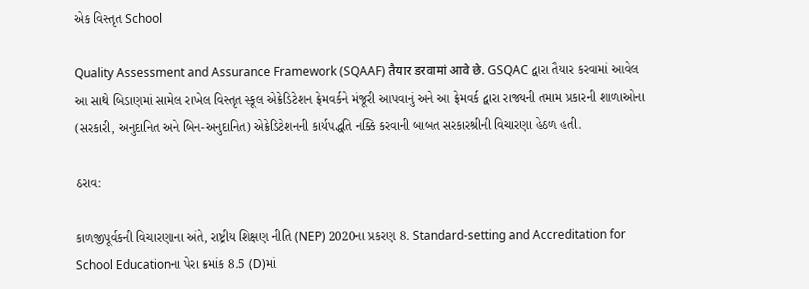એક વિસ્તૃત School

Quality Assessment and Assurance Framework (SQAAF) तैयार डरवामां आवे छे. GSQAC દ્વારા તૈયાર કરવામાં આવેલ આ સાથે બિડાણમાં સામેલ રાખેલ વિસ્તૃત સ્કૂલ એક્રેડિટેશન ફ્રેમવર્કને મંજૂરી આપવાનું અને આ ફ્રેમવર્ક દ્વારા રાજ્યની તમામ પ્રકારની શાળાઓના (સરકારી, અનુદાનિત અને બિન-અનુદાનિત) એક્રેડિટેશનની કાર્યપદ્ધતિ નક્કિ કરવાની બાબત સરકારશ્રીની વિચારણા હેઠળ હતી.

ઠરાવ:

કાળજીપૂર્વકની વિચારણાના અંતે, રાષ્ટ્રીય શિક્ષણ નીતિ (NEP) 2020ના પ્રકરણ 8. Standard-setting and Accreditation for School Educationના પેરા ક્રમાંક 8.5 (D)માં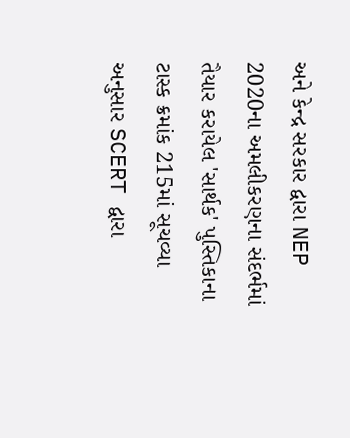અને કેન્દ્ર સરકાર દ્વારા NEP 2020ના અમલીકરણના સંદર્ભમાં તૈયાર કરાયેલ 'સાર્થક' પુસ્તિકાના ટાસ્ક ક્રમાંક 215માં સૂચવ્યા અનુસાર SCERT દ્વારા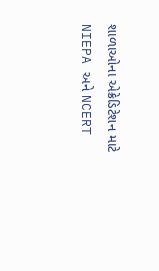શાળાઓના એક્રેડિટેશન માટે NIEPA અને NCERT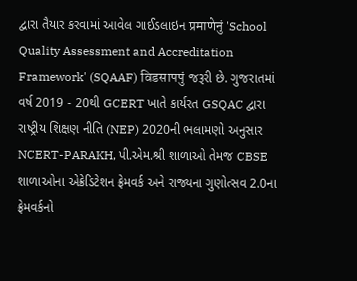દ્વારા તૈયાર કરવામાં આવેલ ગાઈડલાઇન प्रमाणेनुं 'School Quality Assessment and Accreditation Framework' (SQAAF) विडसापपुं જરૂરી છે. ગુજરાતમાં વર્ષ 2019 - 20થી GCERT ખાતે કાર્યરત GSQAC દ્વારા રાષ્ટ્રીય શિક્ષણ નીતિ (NEP) 2020ની ભલામણો અનુસાર NCERT-PARAKH, પી.એમ.શ્રી શાળાઓ તેમજ CBSE શાળાઓના એક્રેડિટેશન ફ્રેમવર્ક અને રાજ્યના ગુણોત્સવ 2.0ના ફ્રેમવર્કનો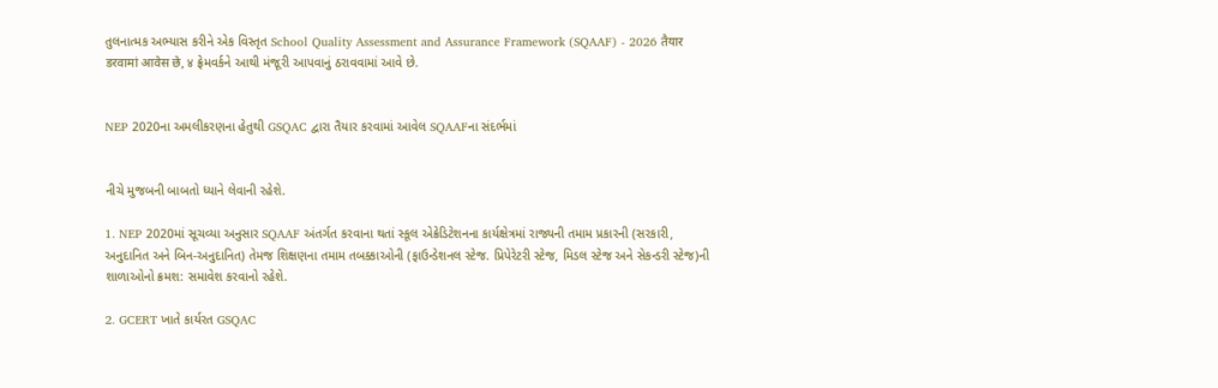તુલનાત્મક અભ્યાસ કરીને એક વિસ્તૃત School Quality Assessment and Assurance Framework (SQAAF) - 2026 तैयार डरवामां आवेस छे, ४ ફ્રેમવર્કને આથી મંજૂરી આપવાનું ઠરાવવામાં આવે છે.


NEP 2020ના અમલીકરણના હેતુથી GSQAC દ્વારા તૈયાર કરવામાં આવેલ SQAAFના સંદર્ભમાં


નીચે મુજબની બાબતો ધ્યાને લેવાની રહેશે.

1. NEP 2020માં સૂચવ્યા અનુસાર SQAAF અંતર્ગત કરવાના થતાં સ્કૂલ એક્રેડિટેશનના કાર્યક્ષેત્રમાં રાજ્યની તમામ પ્રકારની (સરકારી, અનુદાનિત અને બિન-અનુદાનિત) તેમજ શિક્ષણના તમામ તબક્કાઓની (ફાઉન્ડેશનલ સ્ટેજ. પ્રિપેરેટરી સ્ટેજ, મિડલ સ્ટેજ અને સેકન્ડરી સ્ટેજ)ની શાળાઓનો ક્રમશ: સમાવેશ કરવાનો રહેશે.

2. GCERT ખાતે કાર્યરત GSQAC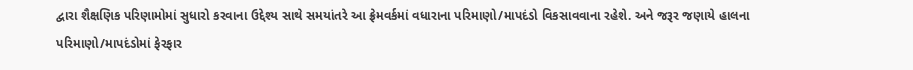દ્વારા શૈક્ષણિક પરિણામોમાં સુધારો કરવાના ઉદ્દેશ્ય સાથે સમયાંતરે આ ફ્રેમવર્કમાં વધારાના પરિમાણો/માપદંડો વિકસાવવાના રહેશે. અને જરૂર જણાયે હાલના પરિમાણો/માપદંડોમાં ફેરફાર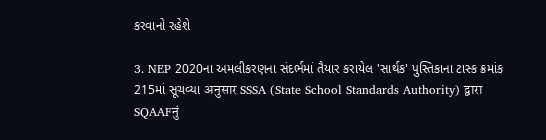કરવાનો રહેશે

3. NEP 2020ના અમલીકરણના સંદર્ભમાં તૈયાર કરાયેલ 'સાર્થક' પુસ્તિકાના ટાસ્ક ક્રમાંક 215માં સૂચવ્યા अनुसार SSSA (State School Standards Authority) द्वारा SQAAFनुं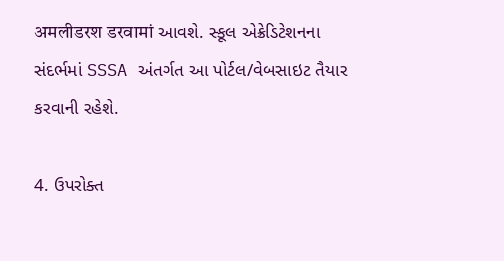अमलीडरश डरवामां આવશે. સ્કૂલ એક્રેડિટેશનના સંદર્ભમાં SSSA અંતર્ગત આ પોર્ટલ/વેબસાઇટ તૈયાર કરવાની રહેશે.

4. ઉપરોક્ત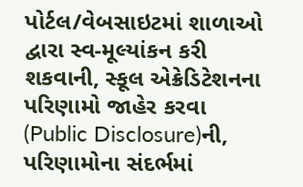પોર્ટલ/વેબસાઇટમાં શાળાઓ દ્વારા સ્વ-મૂલ્યાંકન કરી શકવાની, સ્કૂલ એક્રેડિટેશનના પરિણામો જાહેર કરવા (Public Disclosure)ની, પરિણામોના સંદર્ભમાં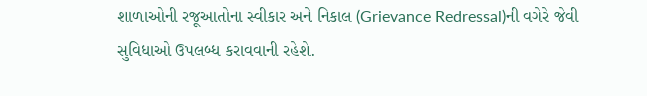શાળાઓની રજૂઆતોના સ્વીકાર અને નિકાલ (Grievance Redressal)ની વગેરે જેવી સુવિધાઓ ઉપલબ્ધ કરાવવાની રહેશે.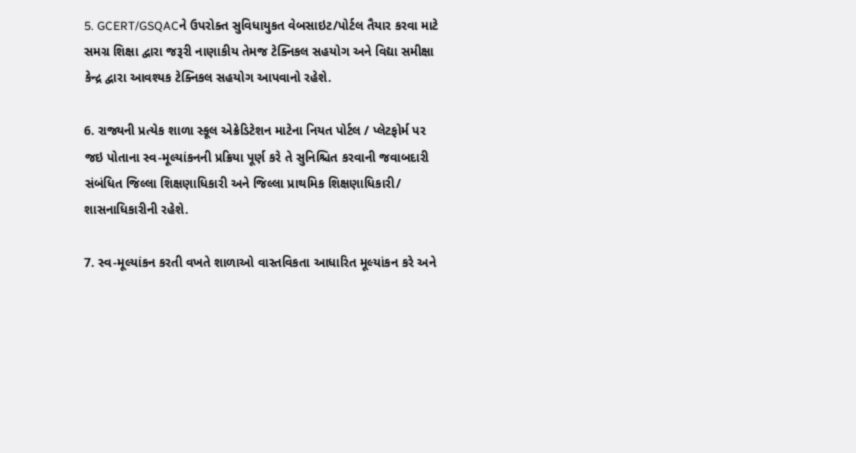5. GCERT/GSQACને ઉપરોક્ત સુવિધાયુકત વેબસાઇટ/પોર્ટલ તૈયાર કરવા માટે સમગ્ર શિક્ષા દ્વારા જરૂરી નાણાકીય તેમજ ટેક્નિકલ સહયોગ અને વિદ્યા સમીક્ષા કેન્દ્ર દ્વારા આવશ્યક ટેક્નિકલ સહયોગ આપવાનો રહેશે.

6. રાજ્યની પ્રત્યેક શાળા સ્કૂલ એક્રેડિટેશન માટેના નિયત પોર્ટલ / પ્લેટફોર્મ પર જઇ પોતાના સ્વ-મૂલ્યાંકનની પ્રક્રિયા પૂર્ણ કરે તે સુનિશ્ચિત કરવાની જવાબદારી સંબંધિત જિલ્લા શિક્ષણાધિકારી અને જિલ્લા પ્રાથમિક શિક્ષણાધિકારી/ શાસનાધિકારીની રહેશે.

7. સ્વ-મૂલ્યાંકન કરતી વખતે શાળાઓ વાસ્તવિકતા આધારિત મૂલ્યાંકન કરે અને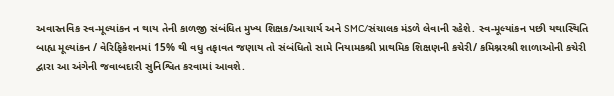અવાસ્તવિક સ્વ-મૂલ્યાંકન ન થાય તેની કાળજી સંબંધિત મુખ્ય શિક્ષક/આચાર્ય અને SMC/સંચાલક મંડળે લેવાની રહેશે. સ્વ-મૂલ્યાંકન પછી યથાસ્થિતિ બાહ્ય મૂલ્યાંકન / વેરિફિકેશનમાં 15% થી વધુ તફાવત જણાય તો સંબંધિતો સામે નિયામકશ્રી પ્રાથમિક શિક્ષણની કચેરી/ કમિશ્નરશ્રી શાળાઓની કચેરી દ્વારા આ અંગેની જવાબદારી સુનિશ્વિત કરવામાં આવશે.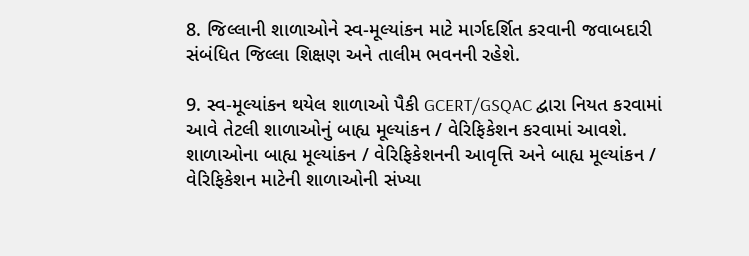8. જિલ્લાની શાળાઓને સ્વ-મૂલ્યાંકન માટે માર્ગદર્શિત કરવાની જવાબદારી સંબંધિત જિલ્લા શિક્ષણ અને તાલીમ ભવનની રહેશે.

9. સ્વ-મૂલ્યાંકન થયેલ શાળાઓ પૈકી GCERT/GSQAC દ્વારા નિયત કરવામાં આવે તેટલી શાળાઓનું બાહ્ય મૂલ્યાંકન / વેરિફિકેશન કરવામાં આવશે. શાળાઓના બાહ્ય મૂલ્યાંકન / વેરિફિકેશનની આવૃત્તિ અને બાહ્ય મૂલ્યાંકન / વેરિફિકેશન માટેની શાળાઓની સંખ્યા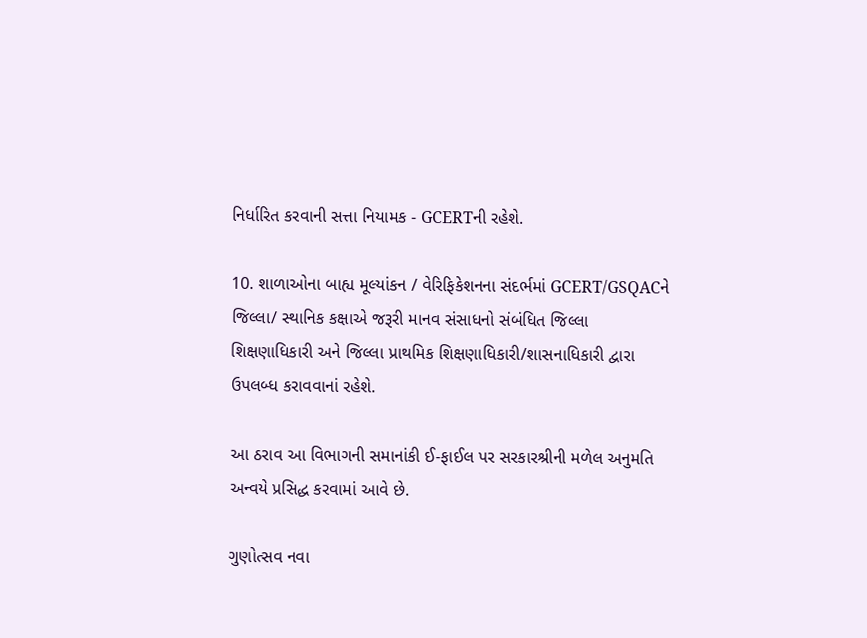નિર્ધારિત કરવાની સત્તા નિયામક - GCERTની રહેશે.

10. શાળાઓના બાહ્ય મૂલ્યાંકન / વેરિફિકેશનના સંદર્ભમાં GCERT/GSQACને જિલ્લા/ સ્થાનિક કક્ષાએ જરૂરી માનવ સંસાધનો સંબંધિત જિલ્લા શિક્ષણાધિકારી અને જિલ્લા પ્રાથમિક શિક્ષણાધિકારી/શાસનાધિકારી દ્વારા ઉપલબ્ધ કરાવવાનાં રહેશે.

આ ઠરાવ આ વિભાગની સમાનાંકી ઈ-ફાઈલ પર સરકારશ્રીની મળેલ અનુમતિ અન્વયે પ્રસિદ્ધ કરવામાં આવે છે.

ગુણોત્સવ નવા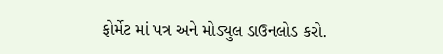ફોર્મેટ માં પત્ર અને મોડ્યુલ ડાઉનલોડ કરો.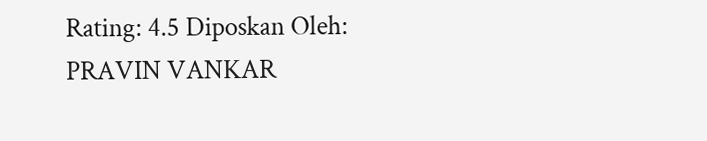Rating: 4.5 Diposkan Oleh: PRAVIN VANKAR